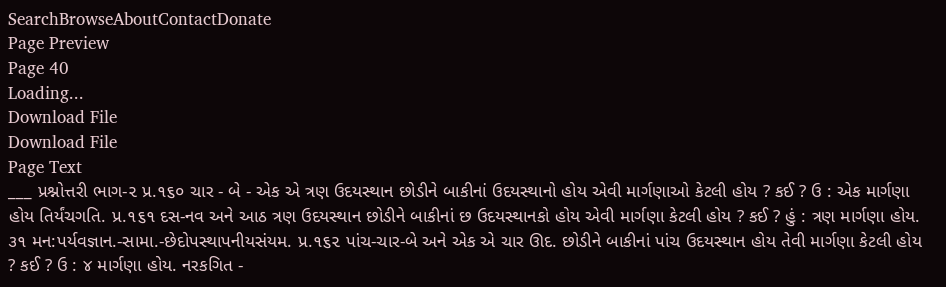SearchBrowseAboutContactDonate
Page Preview
Page 40
Loading...
Download File
Download File
Page Text
___ પ્રશ્નોત્તરી ભાગ-૨ પ્ર.૧૬૦ ચાર - બે - એક એ ત્રણ ઉદયસ્થાન છોડીને બાકીનાં ઉદયસ્થાનો હોય એવી માર્ગણાઓ કેટલી હોય ? કઈ ? ઉ : એક માર્ગણા હોય તિર્યંચગતિ. પ્ર.૧૬૧ દસ-નવ અને આઠ ત્રણ ઉદયસ્થાન છોડીને બાકીનાં છ ઉદયસ્થાનકો હોય એવી માર્ગણા કેટલી હોય ? કઈ ? હું : ત્રણ માર્ગણા હોય. ૩૧ મન:પર્યવજ્ઞાન.-સામા.-છેદોપસ્થાપનીયસંયમ. પ્ર.૧૬૨ પાંચ-ચાર-બે અને એક એ ચાર ઊદ. છોડીને બાકીનાં પાંચ ઉદયસ્થાન હોય તેવી માર્ગણા કેટલી હોય ? કઈ ? ઉ : ૪ માર્ગણા હોય. નરકગિત -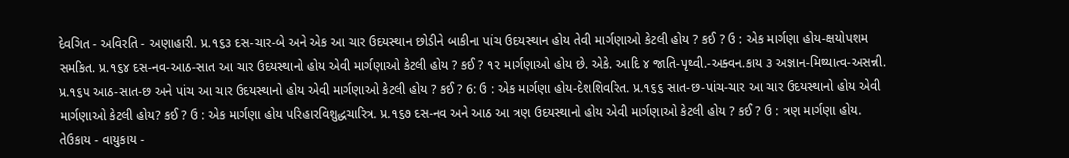દેવગિત - અવિરતિ - અણાહારી. પ્ર.૧૬૩ દસ-ચાર-બે અને એક આ ચાર ઉદયસ્થાન છોડીને બાકીના પાંચ ઉદયસ્થાન હોય તેવી માર્ગણાઓ કેટલી હોય ? કઈ ? ઉ : એક માર્ગણા હોય-ક્ષયોપશમ સમકિત. પ્ર.૧૬૪ દસ-નવ-આઠ-સાત આ ચાર ઉદયસ્થાનો હોય એવી માર્ગણાઓ કેટલી હોય ? કઈ ? ૧૨ માર્ગણાઓ હોય છે. એકે. આદિ ૪ જાતિ-પૃથ્વી.-અક્વન.કાય ૩ અજ્ઞાન-મિથ્યાત્વ-અસન્ની. પ્ર.૧૬૫ આઠ-સાત-છ અને પાંચ આ ચાર ઉદયસ્થાનો હોય એવી માર્ગણાઓ કેટલી હોય ? કઈ ? 6: ઉ : એક માર્ગણા હોય-દેશશિવરિત. પ્ર.૧૬૬ સાત-છ-પાંચ-ચાર આ ચાર ઉદયસ્થાનો હોય એવી માર્ગણાઓ કેટલી હોય? કઈ ? ઉ : એક માર્ગણા હોય પરિહારવિશુદ્ધચારિત્ર. પ્ર.૧૬૭ દસ-નવ અને આઠ આ ત્રણ ઉદયસ્થાનો હોય એવી માર્ગણાઓ કેટલી હોય ? કઈ ? ઉ : ત્રણ માર્ગણા હોય. તેઉકાય - વાયુકાય -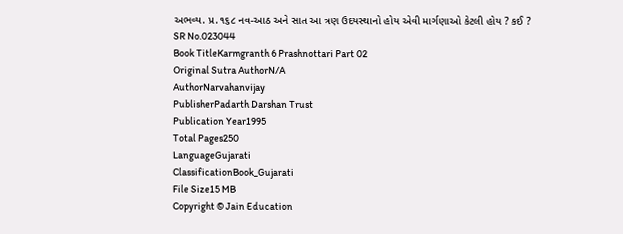અભવ્ય. પ્ર.૧૬૮ નવ-આઠ અને સાત આ ત્રણ ઉદયસ્થાનો હોય એવી માર્ગણાઓ કેટલી હોય ? કઈ ?
SR No.023044
Book TitleKarmgranth 6 Prashnottari Part 02
Original Sutra AuthorN/A
AuthorNarvahanvijay
PublisherPadarth Darshan Trust
Publication Year1995
Total Pages250
LanguageGujarati
ClassificationBook_Gujarati
File Size15 MB
Copyright © Jain Education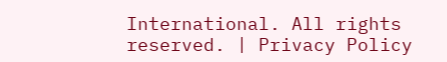International. All rights reserved. | Privacy Policy